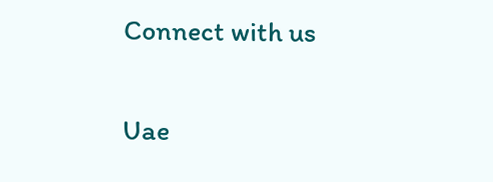Connect with us

Uae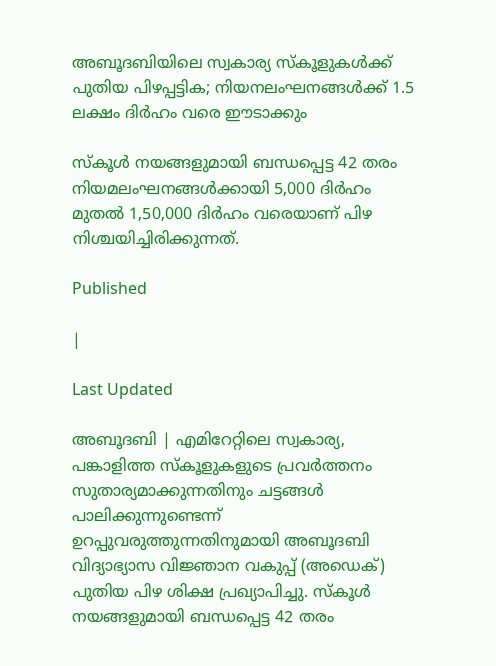അബൂദബിയിലെ സ്വകാര്യ സ്‌കൂളുകള്‍ക്ക് പുതിയ പിഴപ്പട്ടിക; നിയനലംഘനങ്ങള്‍ക്ക് 1.5 ലക്ഷം ദിര്‍ഹം വരെ ഈടാക്കും

സ്‌കൂള്‍ നയങ്ങളുമായി ബന്ധപ്പെട്ട 42 തരം നിയമലംഘനങ്ങള്‍ക്കായി 5,000 ദിര്‍ഹം മുതല്‍ 1,50,000 ദിര്‍ഹം വരെയാണ് പിഴ നിശ്ചയിച്ചിരിക്കുന്നത്.

Published

|

Last Updated

അബൂദബി | എമിറേറ്റിലെ സ്വകാര്യ, പങ്കാളിത്ത സ്‌കൂളുകളുടെ പ്രവര്‍ത്തനം സുതാര്യമാക്കുന്നതിനും ചട്ടങ്ങള്‍ പാലിക്കുന്നുണ്ടെന്ന് ഉറപ്പുവരുത്തുന്നതിനുമായി അബൂദബി വിദ്യാഭ്യാസ വിജ്ഞാന വകുപ്പ് (അഡെക്) പുതിയ പിഴ ശിക്ഷ പ്രഖ്യാപിച്ചു. സ്‌കൂള്‍ നയങ്ങളുമായി ബന്ധപ്പെട്ട 42 തരം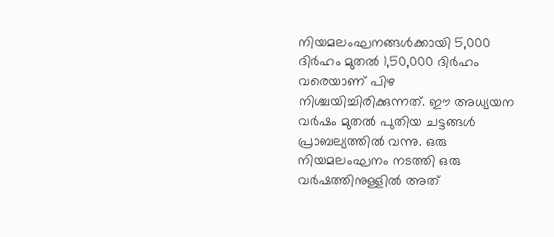നിയമലംഘനങ്ങള്‍ക്കായി 5,000 ദിര്‍ഹം മുതല്‍ 1,50,000 ദിര്‍ഹം വരെയാണ് പിഴ നിശ്ചയിച്ചിരിക്കുന്നത്. ഈ അധ്യയന വര്‍ഷം മുതല്‍ പുതിയ ചട്ടങ്ങള്‍ പ്രാബല്യത്തില്‍ വന്നു. ഒരു നിയമലംഘനം നടത്തി ഒരു വര്‍ഷത്തിനുള്ളില്‍ അത്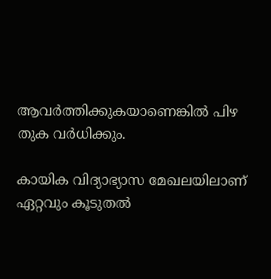ആവര്‍ത്തിക്കുകയാണെങ്കില്‍ പിഴ തുക വര്‍ധിക്കും.

കായിക വിദ്യാഭ്യാസ മേഖലയിലാണ് ഏറ്റവും കൂടുതല്‍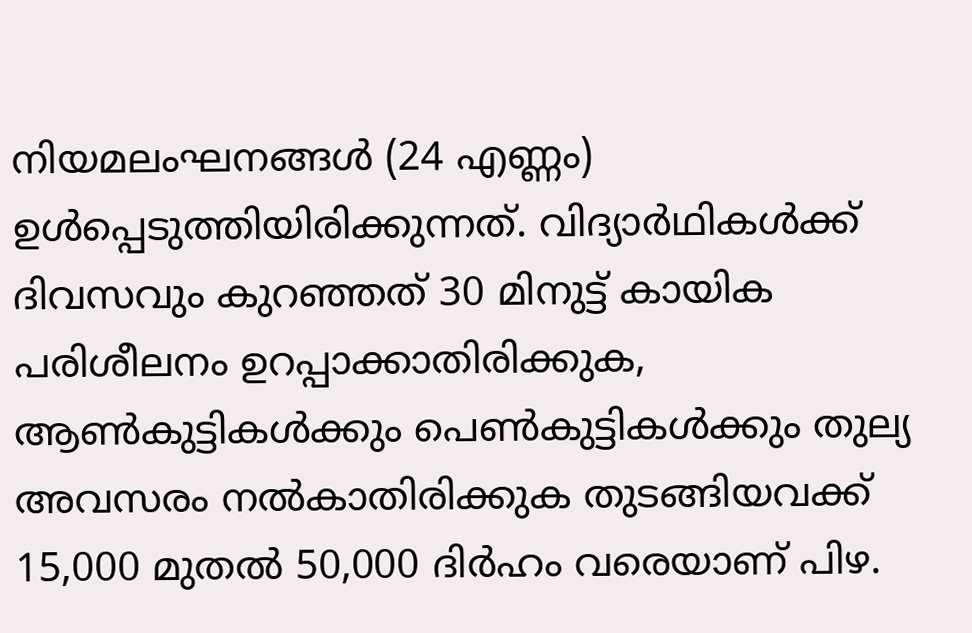നിയമലംഘനങ്ങള്‍ (24 എണ്ണം) ഉള്‍പ്പെടുത്തിയിരിക്കുന്നത്. വിദ്യാര്‍ഥികള്‍ക്ക് ദിവസവും കുറഞ്ഞത് 30 മിനുട്ട് കായിക പരിശീലനം ഉറപ്പാക്കാതിരിക്കുക, ആണ്‍കുട്ടികള്‍ക്കും പെണ്‍കുട്ടികള്‍ക്കും തുല്യ അവസരം നല്‍കാതിരിക്കുക തുടങ്ങിയവക്ക് 15,000 മുതല്‍ 50,000 ദിര്‍ഹം വരെയാണ് പിഴ.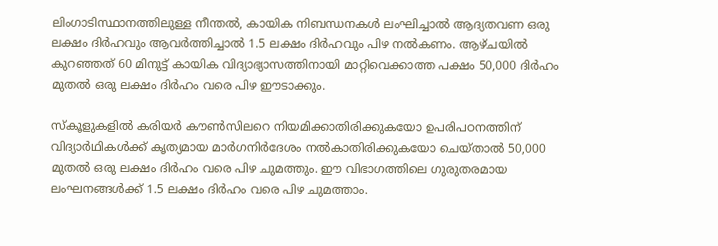ലിംഗാടിസ്ഥാനത്തിലുള്ള നീന്തല്‍, കായിക നിബന്ധനകള്‍ ലംഘിച്ചാല്‍ ആദ്യതവണ ഒരു ലക്ഷം ദിര്‍ഹവും ആവര്‍ത്തിച്ചാല്‍ 1.5 ലക്ഷം ദിര്‍ഹവും പിഴ നല്‍കണം. ആഴ്ചയില്‍ കുറഞ്ഞത് 60 മിനുട്ട് കായിക വിദ്യാഭ്യാസത്തിനായി മാറ്റിവെക്കാത്ത പക്ഷം 50,000 ദിര്‍ഹം മുതല്‍ ഒരു ലക്ഷം ദിര്‍ഹം വരെ പിഴ ഈടാക്കും.

സ്‌കൂളുകളില്‍ കരിയര്‍ കൗണ്‍സിലറെ നിയമിക്കാതിരിക്കുകയോ ഉപരിപഠനത്തിന് വിദ്യാര്‍ഥികള്‍ക്ക് കൃത്യമായ മാര്‍ഗനിര്‍ദേശം നല്‍കാതിരിക്കുകയോ ചെയ്താല്‍ 50,000 മുതല്‍ ഒരു ലക്ഷം ദിര്‍ഹം വരെ പിഴ ചുമത്തും. ഈ വിഭാഗത്തിലെ ഗുരുതരമായ ലംഘനങ്ങള്‍ക്ക് 1.5 ലക്ഷം ദിര്‍ഹം വരെ പിഴ ചുമത്താം.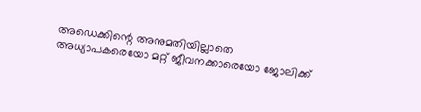അഡെക്കിന്റെ അനുമതിയില്ലാതെ അധ്യാപകരെയോ മറ്റ് ജീവനക്കാരെയോ ജോലിക്ക്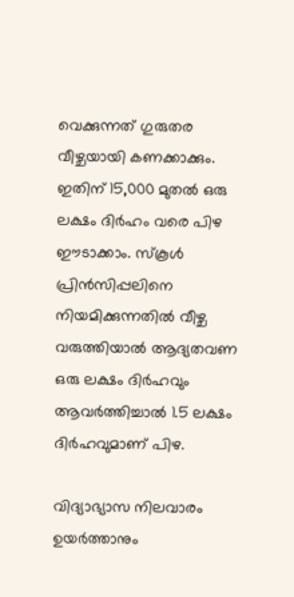വെക്കുന്നത് ഗുരുതര വീഴ്ചയായി കണക്കാക്കും. ഇതിന് 15,000 മുതല്‍ ഒരു ലക്ഷം ദിര്‍ഹം വരെ പിഴ ഈടാക്കാം. സ്‌കൂള്‍ പ്രിന്‍സിപ്പലിനെ നിയമിക്കുന്നതില്‍ വീഴ്ച വരുത്തിയാല്‍ ആദ്യതവണ ഒരു ലക്ഷം ദിര്‍ഹവും ആവര്‍ത്തിച്ചാല്‍ 1.5 ലക്ഷം ദിര്‍ഹവുമാണ് പിഴ.

വിദ്യാഭ്യാസ നിലവാരം ഉയര്‍ത്താനും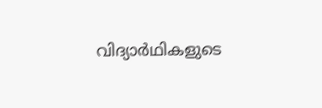വിദ്യാര്‍ഥികളുടെ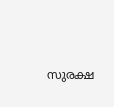സുരക്ഷ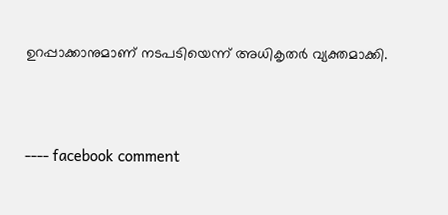ഉറപ്പാക്കാനുമാണ് നടപടിയെന്ന് അധികൃതര്‍ വ്യക്തമാക്കി.



---- facebook comment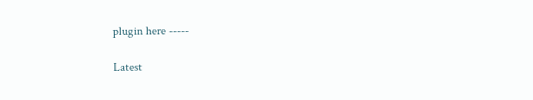plugin here -----

Latest